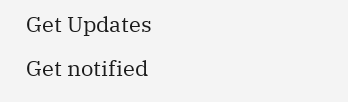Get Updates
Get notified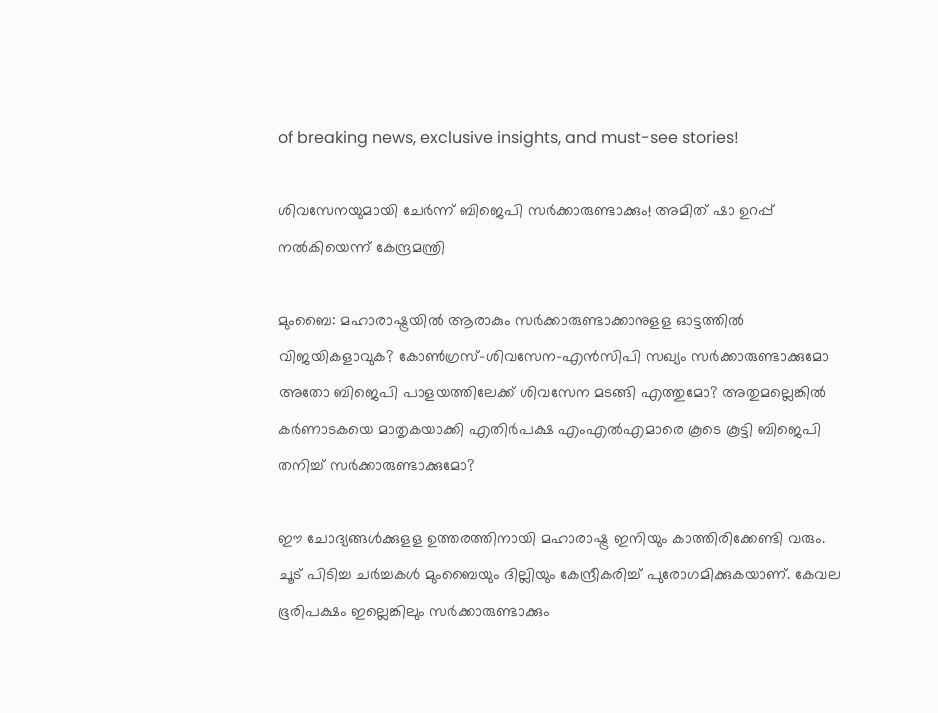of breaking news, exclusive insights, and must-see stories!

ശിവസേനയുമായി ചേർന്ന് ബിജെപി സർക്കാരുണ്ടാക്കും! അമിത് ഷാ ഉറപ്പ് നൽകിയെന്ന് കേന്ദ്രമന്ത്രി

മുംബൈ: മഹാരാഷ്ട്രയില്‍ ആരാകും സര്‍ക്കാരുണ്ടാക്കാനുളള ഓട്ടത്തില്‍ വിജയികളാവുക? കോണ്‍ഗ്രസ്-ശിവസേന-എന്‍സിപി സഖ്യം സര്‍ക്കാരുണ്ടാക്കുമോ അതോ ബിജെപി പാളയത്തിലേക്ക് ശിവസേന മടങ്ങി എത്തുമോ? അതുമല്ലെങ്കില്‍ കര്‍ണാടകയെ മാതൃകയാക്കി എതിര്‍പക്ഷ എംഎല്‍എമാരെ കൂടെ കൂട്ടി ബിജെപി തനിച്ച് സര്‍ക്കാരുണ്ടാക്കുമോ?

ഈ ചോദ്യങ്ങള്‍ക്കുളള ഉത്തരത്തിനായി മഹാരാഷ്ട്ര ഇനിയും കാത്തിരിക്കേണ്ടി വരും. ചൂട് പിടിച്ച ചർച്ചകൾ മുംബൈയും ദില്ലിയും കേന്ദ്രീകരിച്ച് പുരോഗമിക്കുകയാണ്. കേവല ഭൂരിപക്ഷം ഇല്ലെങ്കിലും സര്‍ക്കാരുണ്ടാക്കും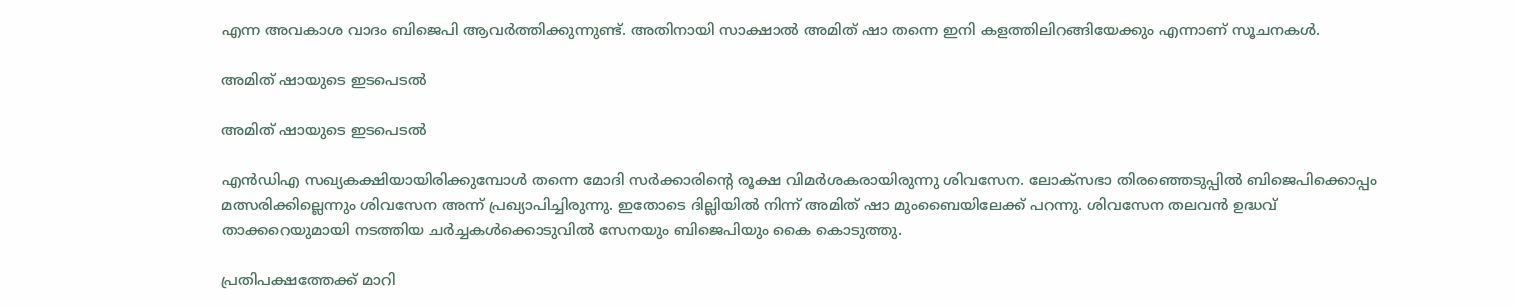എന്ന അവകാശ വാദം ബിജെപി ആവര്‍ത്തിക്കുന്നുണ്ട്. അതിനായി സാക്ഷാല്‍ അമിത് ഷാ തന്നെ ഇനി കളത്തിലിറങ്ങിയേക്കും എന്നാണ് സൂചനകള്‍.

അമിത് ഷായുടെ ഇടപെടൽ

അമിത് ഷായുടെ ഇടപെടൽ

എന്‍ഡിഎ സഖ്യകക്ഷിയായിരിക്കുമ്പോള്‍ തന്നെ മോദി സര്‍ക്കാരിന്റെ രൂക്ഷ വിമര്‍ശകരായിരുന്നു ശിവസേന. ലോക്‌സഭാ തിരഞ്ഞെടുപ്പില്‍ ബിജെപിക്കൊപ്പം മത്സരിക്കില്ലെന്നും ശിവസേന അന്ന് പ്രഖ്യാപിച്ചിരുന്നു. ഇതോടെ ദില്ലിയില്‍ നിന്ന് അമിത് ഷാ മുംബൈയിലേക്ക് പറന്നു. ശിവസേന തലവന്‍ ഉദ്ധവ് താക്കറെയുമായി നടത്തിയ ചര്‍ച്ചകള്‍ക്കൊടുവില്‍ സേനയും ബിജെപിയും കൈ കൊടുത്തു.

പ്രതിപക്ഷത്തേക്ക് മാറി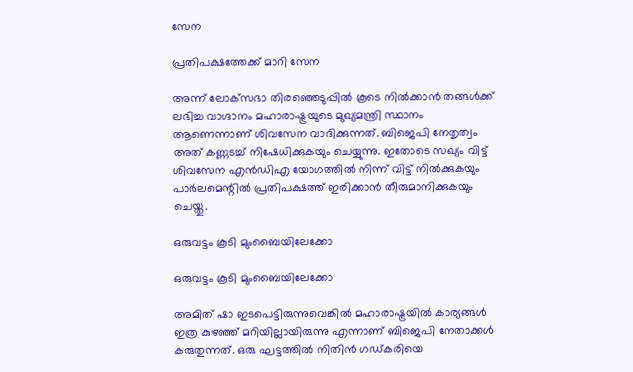സേന

പ്രതിപക്ഷത്തേക്ക് മാറി സേന

അന്ന് ലോക്‌സഭാ തിരഞ്ഞെടുപ്പില്‍ കൂടെ നില്‍ക്കാന്‍ തങ്ങള്‍ക്ക് ലഭിച്ച വാഗ്ദാനം മഹാരാഷ്ട്രയുടെ മുഖ്യമന്ത്രി സ്ഥാനം ആണെന്നാണ് ശിവസേന വാദിക്കുന്നത്. ബിജെപി നേതൃത്വം അത് കണ്ണടച്ച് നിഷേധിക്കുകയും ചെയ്യുന്നു. ഇതോടെ സഖ്യം വിട്ട് ശിവസേന എന്‍ഡിഎ യോഗത്തില്‍ നിന്ന് വിട്ട് നില്‍ക്കുകയും പാര്‍ലമെന്റില്‍ പ്രതിപക്ഷത്ത് ഇരിക്കാന്‍ തീരുമാനിക്കുകയും ചെയ്തു.

ഒരുവട്ടം കൂടി മുംബൈയിലേക്കോ

ഒരുവട്ടം കൂടി മുംബൈയിലേക്കോ

അമിത് ഷാ ഇടപെട്ടിരുന്നുവെങ്കില്‍ മഹാരാഷ്ട്രയില്‍ കാര്യങ്ങള്‍ ഇത്ര കുഴഞ്ഞ് മറിയില്ലായിരുന്നു എന്നാണ് ബിജെപി നേതാക്കള്‍ കരുതുന്നത്. ഒരു ഘട്ടത്തില്‍ നിതിന്‍ ഗഡ്കരിയെ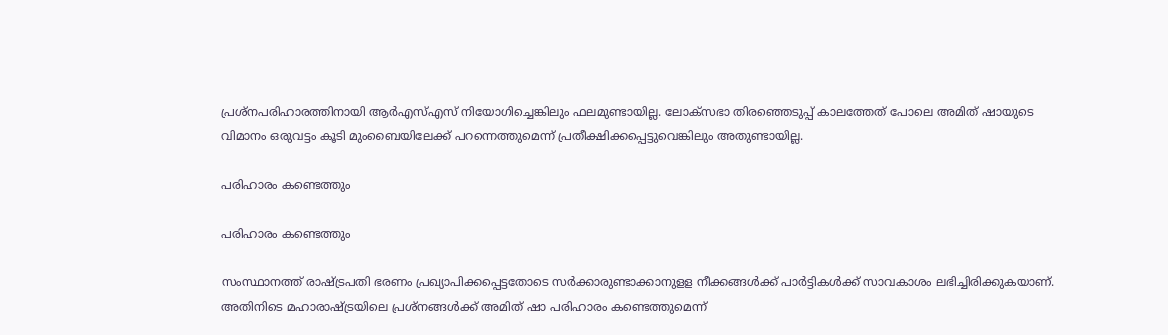പ്രശ്‌നപരിഹാരത്തിനായി ആര്‍എസ്എസ് നിയോഗിച്ചെങ്കിലും ഫലമുണ്ടായില്ല. ലോക്‌സഭാ തിരഞ്ഞെടുപ്പ് കാലത്തേത് പോലെ അമിത് ഷായുടെ വിമാനം ഒരുവട്ടം കൂടി മുംബൈയിലേക്ക് പറന്നെത്തുമെന്ന് പ്രതീക്ഷിക്കപ്പെട്ടുവെങ്കിലും അതുണ്ടായില്ല.

പരിഹാരം കണ്ടെത്തും

പരിഹാരം കണ്ടെത്തും

സംസ്ഥാനത്ത് രാഷ്ട്രപതി ഭരണം പ്രഖ്യാപിക്കപ്പെട്ടതോടെ സര്‍ക്കാരുണ്ടാക്കാനുളള നീക്കങ്ങള്‍ക്ക് പാര്‍ട്ടികള്‍ക്ക് സാവകാശം ലഭിച്ചിരിക്കുകയാണ്. അതിനിടെ മഹാരാഷ്ട്രയിലെ പ്രശ്‌നങ്ങള്‍ക്ക് അമിത് ഷാ പരിഹാരം കണ്ടെത്തുമെന്ന്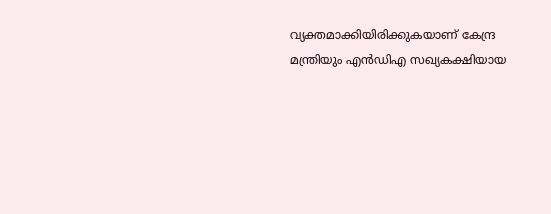വ്യക്തമാക്കിയിരിക്കുകയാണ് കേന്ദ്ര മന്ത്രിയും എന്‍ഡിഎ സഖ്യകക്ഷിയായ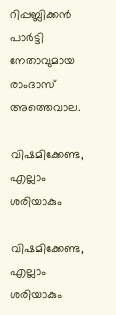റിപ്പബ്ലിക്കന്‍ പാര്‍ട്ടി നേതാവുമായ രാംദാസ് അത്തെവാല.

വിഷമിക്കേണ്ട, എല്ലാം ശരിയാകും

വിഷമിക്കേണ്ട, എല്ലാം ശരിയാകും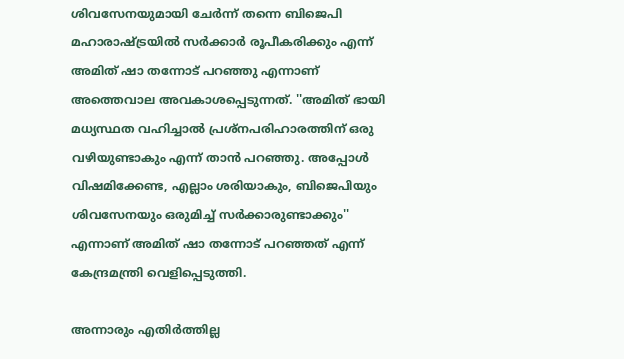ശിവസേനയുമായി ചേര്‍ന്ന് തന്നെ ബിജെപി മഹാരാഷ്ട്രയില്‍ സര്‍ക്കാര്‍ രൂപീകരിക്കും എന്ന് അമിത് ഷാ തന്നോട് പറഞ്ഞു എന്നാണ് അത്തെവാല അവകാശപ്പെടുന്നത്. ''അമിത് ഭായി മധ്യസ്ഥത വഹിച്ചാല്‍ പ്രശ്‌നപരിഹാരത്തിന് ഒരു വഴിയുണ്ടാകും എന്ന് താന്‍ പറഞ്ഞു. അപ്പോള്‍ വിഷമിക്കേണ്ട, എല്ലാം ശരിയാകും, ബിജെപിയും ശിവസേനയും ഒരുമിച്ച് സര്‍ക്കാരുണ്ടാക്കും'' എന്നാണ് അമിത് ഷാ തന്നോട് പറഞ്ഞത് എന്ന് കേന്ദ്രമന്ത്രി വെളിപ്പെടുത്തി.

അന്നാരും എതിര്‍ത്തില്ല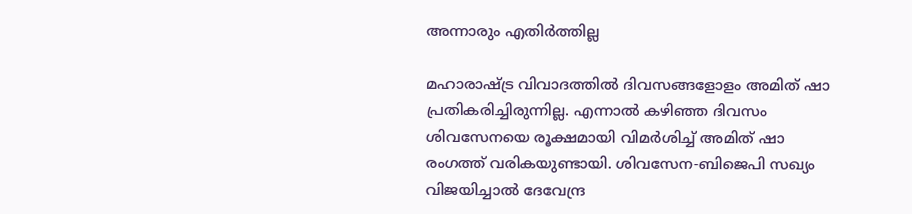അന്നാരും എതിര്‍ത്തില്ല

മഹാരാഷ്ട്ര വിവാദത്തില്‍ ദിവസങ്ങളോളം അമിത് ഷാ പ്രതികരിച്ചിരുന്നില്ല. എന്നാല്‍ കഴിഞ്ഞ ദിവസം ശിവസേനയെ രൂക്ഷമായി വിമര്‍ശിച്ച് അമിത് ഷാ രംഗത്ത് വരികയുണ്ടായി. ശിവസേന-ബിജെപി സഖ്യം വിജയിച്ചാല്‍ ദേവേന്ദ്ര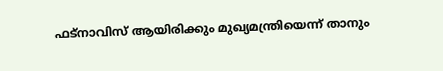ഫട്‌നാവിസ് ആയിരിക്കും മുഖ്യമന്ത്രിയെന്ന് താനും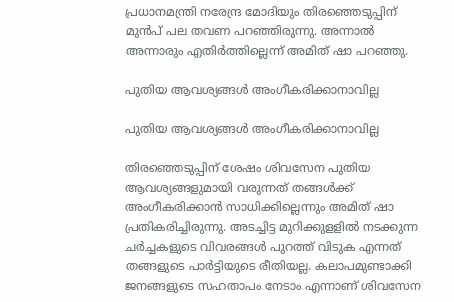പ്രധാനമന്ത്രി നരേന്ദ്ര മോദിയും തിരഞ്ഞെടുപ്പിന് മുന്‍പ് പല തവണ പറഞ്ഞിരുന്നു. അന്നാല്‍ അന്നാരും എതിര്‍ത്തില്ലെന്ന് അമിത് ഷാ പറഞ്ഞു.

പുതിയ ആവശ്യങ്ങൾ അംഗീകരിക്കാനാവില്ല

പുതിയ ആവശ്യങ്ങൾ അംഗീകരിക്കാനാവില്ല

തിരഞ്ഞെടുപ്പിന് ശേഷം ശിവസേന പുതിയ ആവശ്യങ്ങളുമായി വരുന്നത് തങ്ങള്‍ക്ക് അംഗീകരിക്കാന്‍ സാധിക്കില്ലെന്നും അമിത് ഷാ പ്രതികരിച്ചിരുന്നു. അടച്ചിട്ട മുറിക്കുളളില്‍ നടക്കുന്ന ചര്‍ച്ചകളുടെ വിവരങ്ങള്‍ പുറത്ത് വിടുക എന്നത് തങ്ങളുടെ പാര്‍ട്ടിയുടെ രീതിയല്ല. കലാപമുണ്ടാക്കി ജനങ്ങളുടെ സഹതാപം നേടാം എന്നാണ് ശിവസേന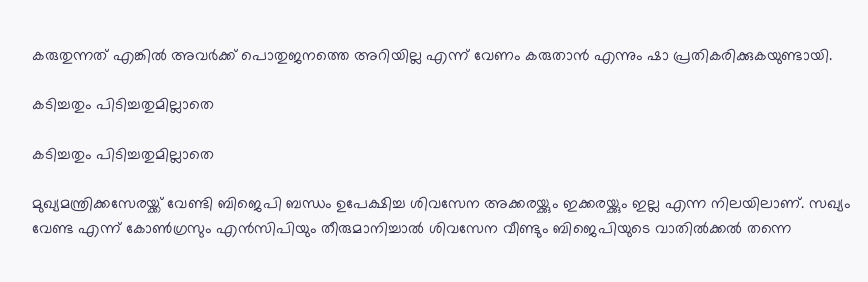കരുതുന്നത് എങ്കില്‍ അവര്‍ക്ക് പൊതുജനത്തെ അറിയില്ല എന്ന് വേണം കരുതാന്‍ എന്നും ഷാ പ്രതികരിക്കുകയുണ്ടായി.

കടിച്ചതും പിടിച്ചതുമില്ലാതെ

കടിച്ചതും പിടിച്ചതുമില്ലാതെ

മുഖ്യമന്ത്രിക്കസേരയ്ക്ക് വേണ്ടി ബിജെപി ബന്ധം ഉപേക്ഷിച്ച ശിവസേന അക്കരയ്ക്കും ഇക്കരയ്ക്കും ഇല്ല എന്ന നിലയിലാണ്. സഖ്യം വേണ്ട എന്ന് കോണ്‍ഗ്രസും എന്‍സിപിയും തീരുമാനിച്ചാല്‍ ശിവസേന വീണ്ടും ബിജെപിയുടെ വാതില്‍ക്കല്‍ തന്നെ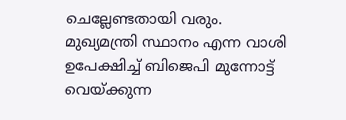ചെല്ലേണ്ടതായി വരും. മുഖ്യമന്ത്രി സ്ഥാനം എന്ന വാശി ഉപേക്ഷിച്ച് ബിജെപി മുന്നോട്ട് വെയ്ക്കുന്ന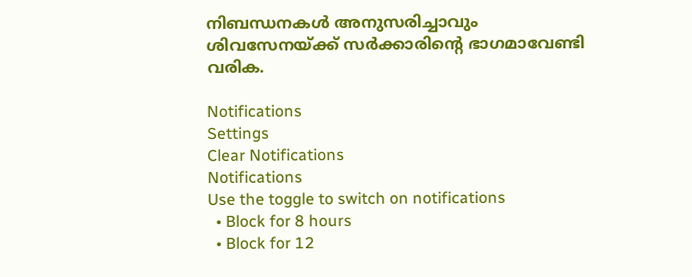നിബന്ധനകള്‍ അനുസരിച്ചാവും ശിവസേനയ്ക്ക് സര്‍ക്കാരിന്റെ ഭാഗമാവേണ്ടി വരിക.

Notifications
Settings
Clear Notifications
Notifications
Use the toggle to switch on notifications
  • Block for 8 hours
  • Block for 12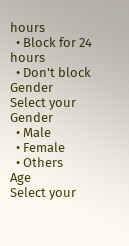hours
  • Block for 24 hours
  • Don't block
Gender
Select your Gender
  • Male
  • Female
  • Others
Age
Select your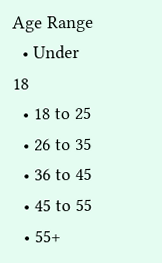Age Range
  • Under 18
  • 18 to 25
  • 26 to 35
  • 36 to 45
  • 45 to 55
  • 55+